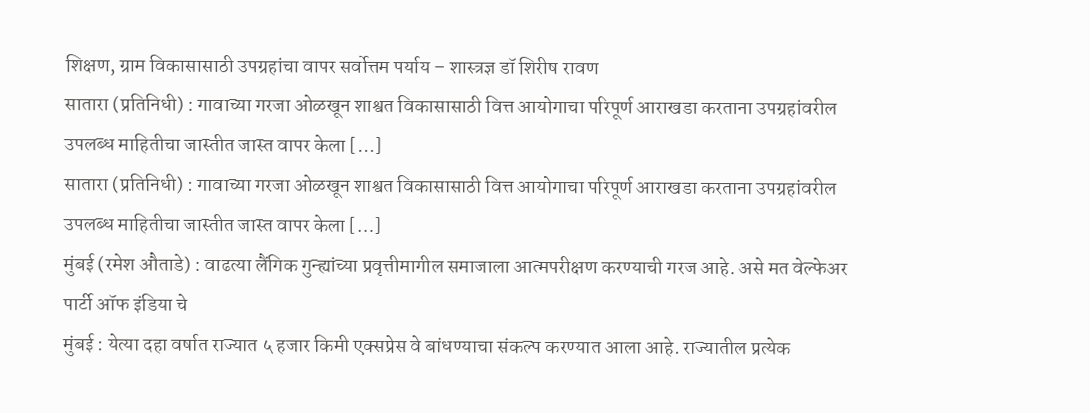शिक्षण, ग्राम विकासासाठी उपग्रहांचा वापर सर्वोत्तम पर्याय – शास्त्रज्ञ डॉ शिरीष रावण
सातारा (प्रतिनिधी) : गावाच्या गरजा ओळखून शाश्वत विकासासाठी वित्त आयोगाचा परिपूर्ण आराखडा करताना उपग्रहांवरील उपलब्ध माहितीचा जास्तीत जास्त वापर केला […]
सातारा (प्रतिनिधी) : गावाच्या गरजा ओळखून शाश्वत विकासासाठी वित्त आयोगाचा परिपूर्ण आराखडा करताना उपग्रहांवरील उपलब्ध माहितीचा जास्तीत जास्त वापर केला […]
मुंबई (रमेश औताडे) : वाढत्या लैंगिक गुन्ह्यांच्या प्रवृत्तीमागील समाजाला आत्मपरीक्षण करण्याची गरज आहे. असे मत वेल्फेअर पार्टी ऑफ इंडिया चे
मुंबई : येत्या दहा वर्षात राज्यात ५ हजार किमी एक्सप्रेस वे बांधण्याचा संकल्प करण्यात आला आहे. राज्यातील प्रत्येक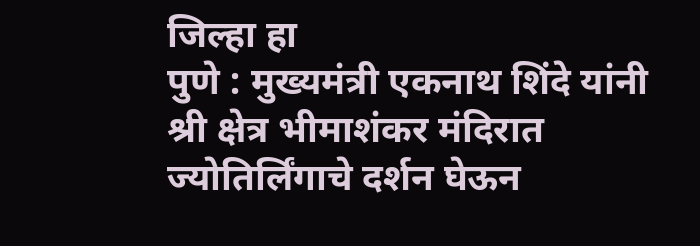जिल्हा हा
पुणे : मुख्यमंत्री एकनाथ शिंदे यांनी श्री क्षेत्र भीमाशंकर मंदिरात ज्योतिर्लिंगाचे दर्शन घेऊन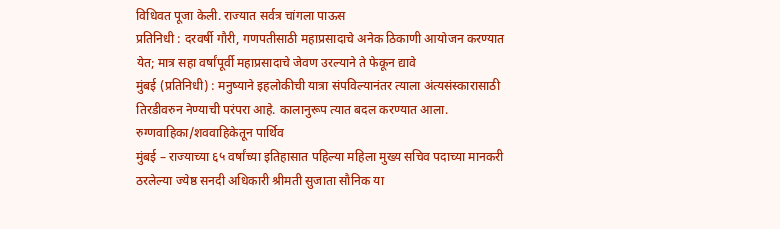विधिवत पूजा केली. राज्यात सर्वत्र चांगला पाऊस
प्रतिनिधी : दरवर्षी गौरी, गणपतीसाठी महाप्रसादाचे अनेक ठिकाणी आयोजन करण्यात येत; मात्र सहा वर्षांपूर्वी महाप्रसादाचे जेवण उरल्याने ते फेकून द्यावे
मुंबई (प्रतिनिधी) : मनुष्याने इहलोकीची यात्रा संपविल्यानंतर त्याला अंत्यसंस्कारासाठी तिरडीवरुन नेण्याची परंपरा आहे. कालानुरूप त्यात बदल करण्यात आला. रुग्णवाहिका/शववाहिकेतून पार्थिव
मुंबई – राज्याच्या ६५ वर्षांच्या इतिहासात पहिल्या महिला मुख्य सचिव पदाच्या मानकरी ठरलेल्या ज्येष्ठ सनदी अधिकारी श्रीमती सुजाता सौनिक या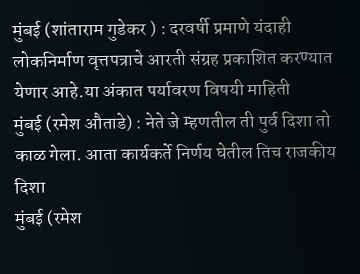मुंबई (शांताराम गुडेकर ) : दरवर्षी प्रमाणे यंदाही लोकनिर्माण वृत्तपत्राचे आरती संग्रह प्रकाशित करण्यात येणार आहे.या अंकात पर्यावरण विषयी माहिती
मुंबई (रमेश औताडे) : नेते जे म्हणतील ती पुर्व दिशा तो काळ गेला. आता कार्यकर्ते निर्णय घेतील तिच राजकीय दिशा
मुंबई (रमेश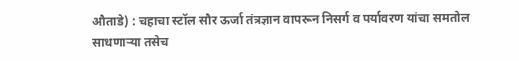औताडे) : चहाचा स्टॉल सौर ऊर्जा तंत्रज्ञान वापरून निसर्ग व पर्यावरण यांचा समतोल साधणाऱ्या तसेच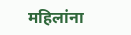महिलांना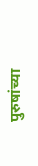पुरुषांच्या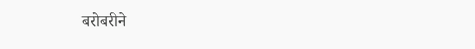बरोबरीने